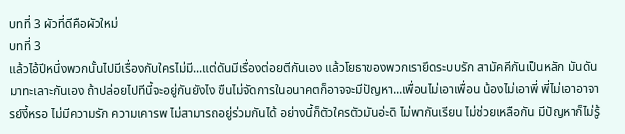บทที่ 3 ผัวที่ดีคือผัวใหม่
บทที่ 3
แล้วไอ้ปีหนึ่งพวกนั้นไปมีเรื่องกับใครไม่มี...แต่ดันมีเรื่องต่อยตีกันเอง แล้วโยธาของพวกเรายึดระบบรัก สามัคคีกันเป็นหลัก มันดันมาทะเลาะกันเอง ถ้าปล่อยไปทีนี้จะอยู่กันยังไง ขืนไม่จัดการในอนาคตก็อาจจะมีปัญหา...เพื่อนไม่เอาเพื่อน น้องไม่เอาพี่ พี่ไม่เอาอาจารย์งี้หรอ ไม่มีความรัก ความเคารพ ไม่สามารถอยู่ร่วมกันได้ อย่างนี้ก็ตัวใครตัวมันอ่ะดิ ไม่พากันเรียน ไม่ช่วยเหลือกัน มีปัญหาก็ไม่รู้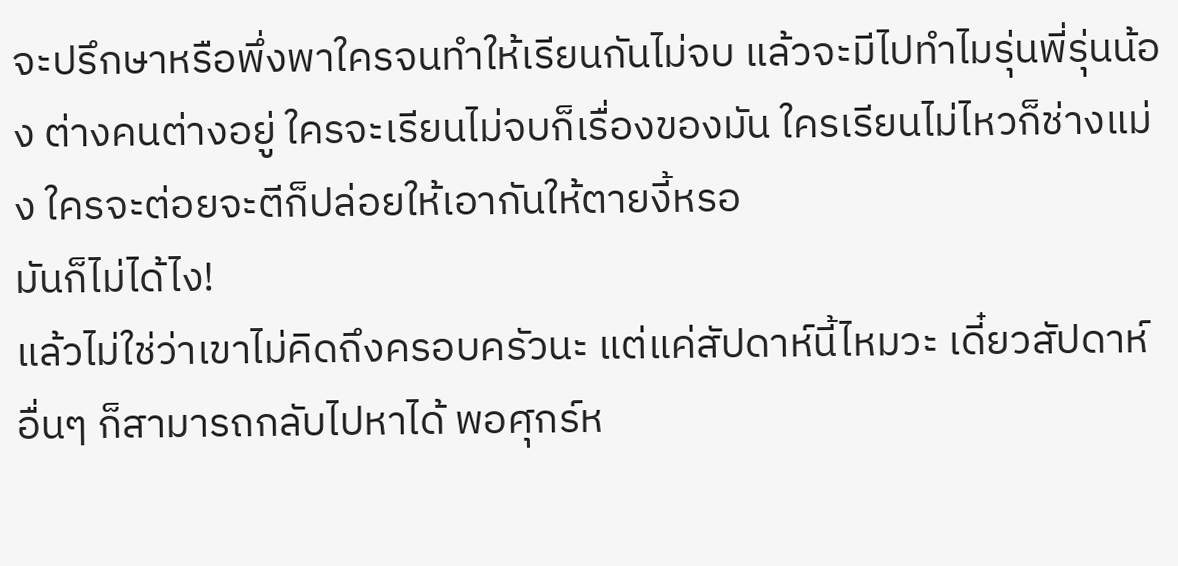จะปรึกษาหรือพึ่งพาใครจนทำให้เรียนกันไม่จบ แล้วจะมีไปทำไมรุ่นพี่รุ่นน้อง ต่างคนต่างอยู่ ใครจะเรียนไม่จบก็เรื่องของมัน ใครเรียนไม่ไหวก็ช่างแม่ง ใครจะต่อยจะตีก็ปล่อยให้เอากันให้ตายงี้หรอ
มันก็ไม่ได้ไง!
แล้วไม่ใช่ว่าเขาไม่คิดถึงครอบครัวนะ แต่แค่สัปดาห์นี้ไหมวะ เดี๋ยวสัปดาห์อื่นๆ ก็สามารถกลับไปหาได้ พอศุกร์ห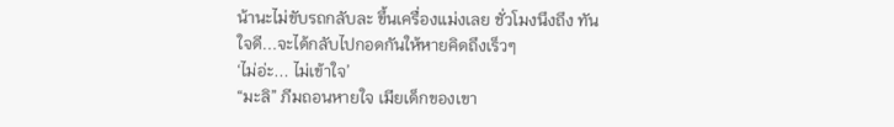น้านะไม่ขับรถกลับละ ขึ้นเครื่องแม่งเลย ชั่วโมงนึงถึง ทันใจดี...จะได้กลับไปกอดกันให้หายคิดถึงเร็วๆ
‘ไม่อ่ะ... ไม่เข้าใจ’
“มะลิ” ภีมถอนหายใจ เมียเด็กของเขา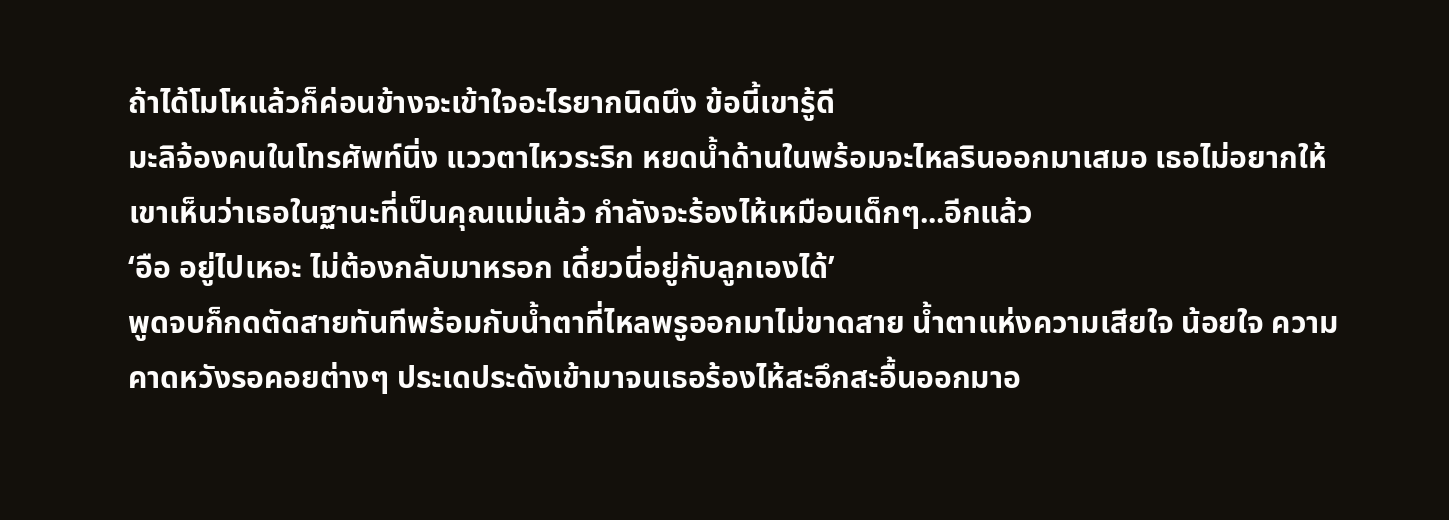ถ้าได้โมโหแล้วก็ค่อนข้างจะเข้าใจอะไรยากนิดนึง ข้อนี้เขารู้ดี
มะลิจ้องคนในโทรศัพท์นิ่ง แววตาไหวระริก หยดน้ำด้านในพร้อมจะไหลรินออกมาเสมอ เธอไม่อยากให้เขาเห็นว่าเธอในฐานะที่เป็นคุณแม่แล้ว กำลังจะร้องไห้เหมือนเด็กๆ...อีกแล้ว
‘อือ อยู่ไปเหอะ ไม่ต้องกลับมาหรอก เดี๋ยวนี่อยู่กับลูกเองได้’
พูดจบก็กดตัดสายทันทีพร้อมกับน้ำตาที่ไหลพรูออกมาไม่ขาดสาย น้ำตาแห่งความเสียใจ น้อยใจ ความคาดหวังรอคอยต่างๆ ประเดประดังเข้ามาจนเธอร้องไห้สะอึกสะอื้นออกมาอ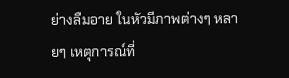ย่างลืมอาย ในหัวมีภาพต่างๆ หลายๆ เหตุการณ์ที่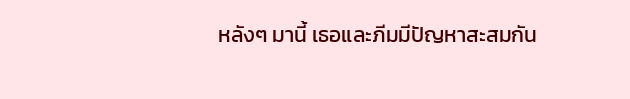หลังๆ มานี้ เธอและภีมมีปัญหาสะสมกัน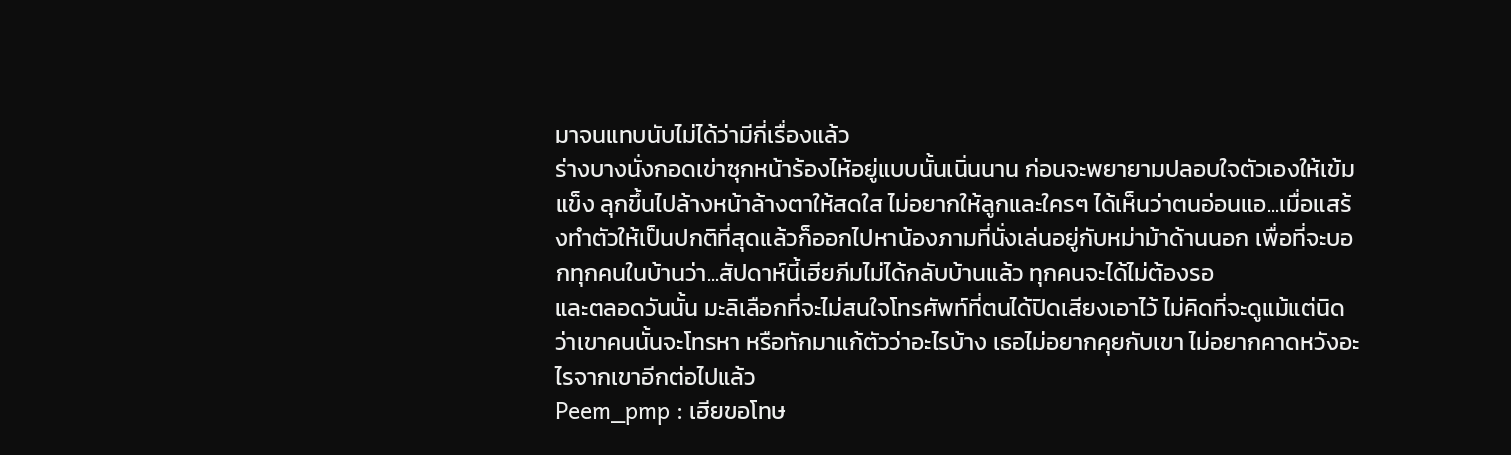มาจนแทบนับไม่ได้ว่ามีกี่เรื่องแล้ว
ร่างบางนั่งกอดเข่าซุกหน้าร้องไห้อยู่แบบนั้นเนิ่นนาน ก่อนจะพยายามปลอบใจตัวเองให้เข้มแข็ง ลุกขึ้นไปล้างหน้าล้างตาให้สดใส ไม่อยากให้ลูกและใครๆ ได้เห็นว่าตนอ่อนแอ...เมื่อแสร้งทำตัวให้เป็นปกติที่สุดแล้วก็ออกไปหาน้องภามที่นั่งเล่นอยู่กับหม่าม้าด้านนอก เพื่อที่จะบอกทุกคนในบ้านว่า...สัปดาห์นี้เฮียภีมไม่ได้กลับบ้านแล้ว ทุกคนจะได้ไม่ต้องรอ
และตลอดวันนั้น มะลิเลือกที่จะไม่สนใจโทรศัพท์ที่ตนได้ปิดเสียงเอาไว้ ไม่คิดที่จะดูแม้แต่นิดว่าเขาคนนั้นจะโทรหา หรือทักมาแก้ตัวว่าอะไรบ้าง เธอไม่อยากคุยกับเขา ไม่อยากคาดหวังอะไรจากเขาอีกต่อไปแล้ว
Peem_pmp : เฮียขอโทษ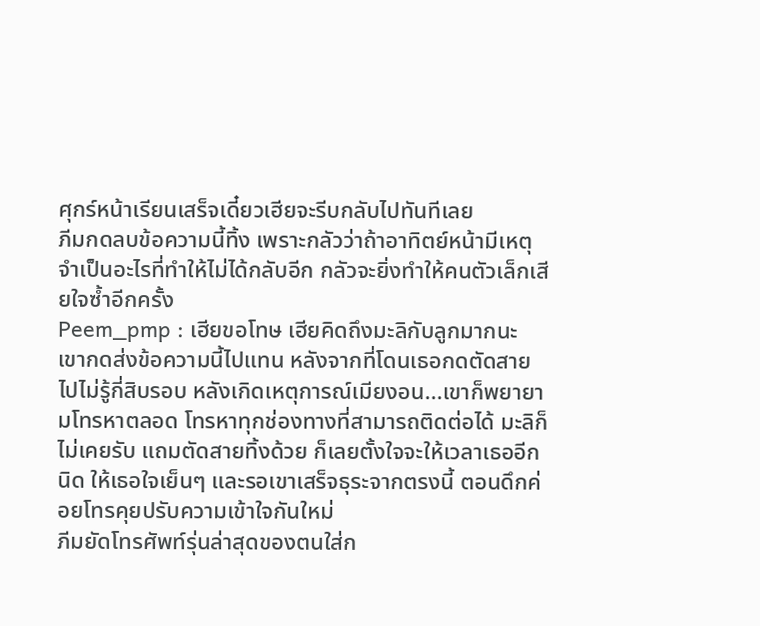ศุกร์หน้าเรียนเสร็จเดี๋ยวเฮียจะรีบกลับไปทันทีเลย
ภีมกดลบข้อความนี้ทิ้ง เพราะกลัวว่าถ้าอาทิตย์หน้ามีเหตุจำเป็นอะไรที่ทำให้ไม่ได้กลับอีก กลัวจะยิ่งทำให้คนตัวเล็กเสียใจซ้ำอีกครั้ง
Peem_pmp : เฮียขอโทษ เฮียคิดถึงมะลิกับลูกมากนะ
เขากดส่งข้อความนี้ไปแทน หลังจากที่โดนเธอกดตัดสายไปไม่รู้กี่สิบรอบ หลังเกิดเหตุการณ์เมียงอน...เขาก็พยายามโทรหาตลอด โทรหาทุกช่องทางที่สามารถติดต่อได้ มะลิก็ไม่เคยรับ แถมตัดสายทิ้งด้วย ก็เลยตั้งใจจะให้เวลาเธออีกนิด ให้เธอใจเย็นๆ และรอเขาเสร็จธุระจากตรงนี้ ตอนดึกค่อยโทรคุยปรับความเข้าใจกันใหม่
ภีมยัดโทรศัพท์รุ่นล่าสุดของตนใส่ก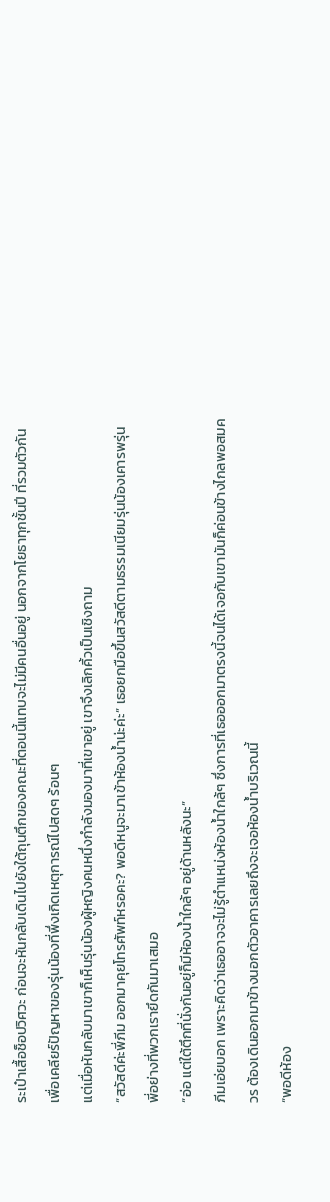ระเป๋าเสื้อช็อปวิศวะ ก่อนจะหันกลับเดินไปยังใต้ถุนตึกของคณะที่ตอนนี้แทบจะไม่มีคนอื่นอยู่ นอกจากโยธาทุกชั้นปี ที่รวมตัวกันเพื่อเคลียร์ปัญหาของรุ่นน้องที่พึ่งเกิดเหตุการณ์ไปสดๆ ร้อนๆ
แต่เมื่อหันกลับมาเขาก็เห็นรุ่นน้องผู้หญิงคนหนึ่งกำลังมองมาที่เขาอยู่ เขาจึงเลิกคิ้วเป็นเชิงถาม
“สวัสดีค่ะพี่ภีม ออกมาคุยโทรศัพท์หรอคะ? พอดีหนูจะมาเข้าห้องน้ำน่ะค่ะ” เธอยกมือขึ้นสวัสดีตามธรรมเนียมรุ่นน้องเคารพรุ่นพี่อย่างที่พวกเรายึดกันมาเสมอ
“อ่อ แต่ใต้ตึกที่นั่งกันอยู่ก็มีห้องน้ำใกล้ๆ อยู่ด้านหลังนะ”
ภีมเอ่ยบอก เพราะคิดว่าเธออาจจะไม่รู้ตำแหน่งห้องน้ำใกล้ๆ ซึ่งการที่เธอออกมาตรงนี้จนได้เจอกับเขามันก็ค่อนข้างไกลพอสมควร ต้องเดินออกมาข้างนอกตัวอาคารเลยถึงจะเจอห้องน้ำบริเวณนี้
“พอดีห้อง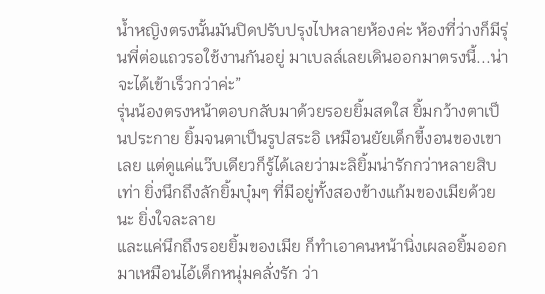น้ำหญิงตรงนั้นมันปิดปรับปรุงไปหลายห้องค่ะ ห้องที่ว่างก็มีรุ่นพี่ต่อแถวรอใช้งานกันอยู่ มาเบลล์เลยเดินออกมาตรงนี้...น่าจะได้เข้าเร็วกว่าค่ะ”
รุ่นน้องตรงหน้าตอบกลับมาด้วยรอยยิ้มสดใส ยิ้มกว้างตาเป็นประกาย ยิ้มจนตาเป็นรูปสระอิ เหมือนยัยเด็กขี้งอนของเขาเลย แต่ดูแค่แว๊บเดียวก็รู้ได้เลยว่ามะลิยิ้มน่ารักกว่าหลายสิบเท่า ยิ่งนึกถึงลักยิ้มบุ๋มๆ ที่มีอยู่ทั้งสองข้างแก้มของเมียด้วยนะ ยิ่งใจละลาย
และแค่นึกถึงรอยยิ้มของเมีย ก็ทำเอาคนหน้านิ่งเผลอยิ้มออกมาเหมือนไอ้เด็กหนุ่มคลั่งรัก ว่า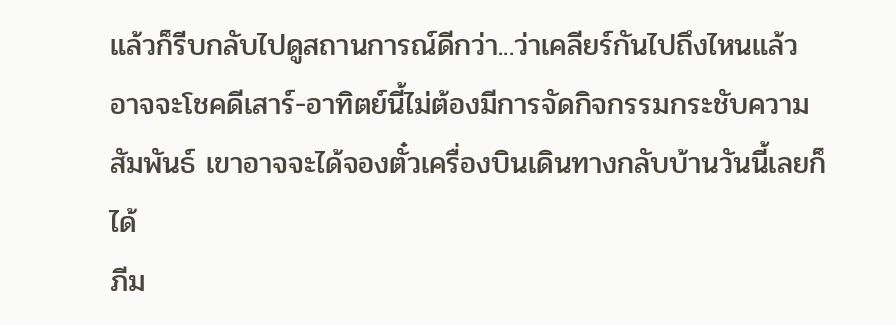แล้วก็รีบกลับไปดูสถานการณ์ดีกว่า...ว่าเคลียร์กันไปถึงไหนแล้ว อาจจะโชคดีเสาร์-อาทิตย์นี้ไม่ต้องมีการจัดกิจกรรมกระชับความสัมพันธ์ เขาอาจจะได้จองตั๋วเครื่องบินเดินทางกลับบ้านวันนี้เลยก็ได้
ภีม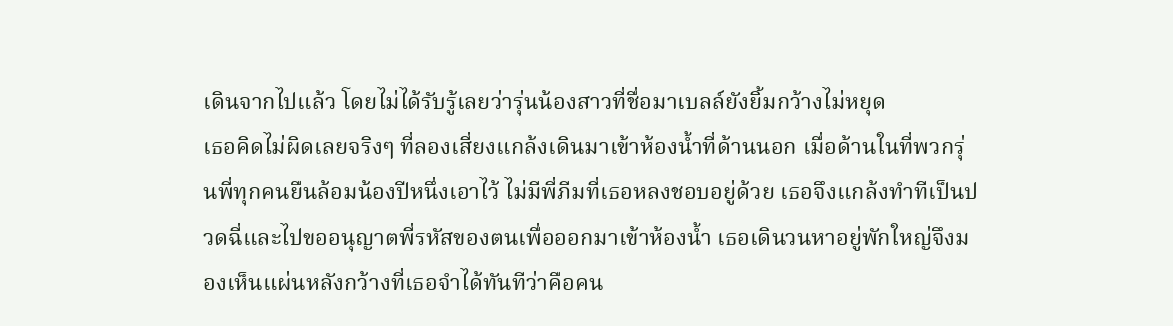เดินจากไปแล้ว โดยไม่ได้รับรู้เลยว่ารุ่นน้องสาวที่ชื่อมาเบลล์ยังยิ้มกว้างไม่หยุด
เธอคิดไม่ผิดเลยจริงๆ ที่ลองเสี่ยงแกล้งเดินมาเข้าห้องน้ำที่ด้านนอก เมื่อด้านในที่พวกรุ่นพี่ทุกคนยืนล้อมน้องปีหนึ่งเอาไว้ ไม่มีพี่ภีมที่เธอหลงชอบอยู่ด้วย เธอจึงแกล้งทำทีเป็นปวดฉี่และไปขออนุญาตพี่รหัสของตนเพื่อออกมาเข้าห้องน้ำ เธอเดินวนหาอยู่พักใหญ่จึงมองเห็นแผ่นหลังกว้างที่เธอจำได้ทันทีว่าคือคน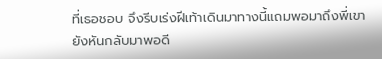ที่เธอชอบ จึงรีบเร่งฝีเท้าเดินมาทางนี้แถมพอมาถึงพี่เขายังหันกลับมาพอดี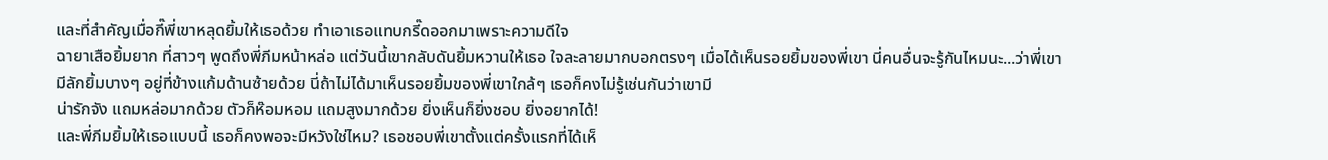และที่สำคัญเมื่อกี๊พี่เขาหลุดยิ้มให้เธอด้วย ทำเอาเธอแทบกรี๊ดออกมาเพราะความดีใจ
ฉายาเสือยิ้มยาก ที่สาวๆ พูดถึงพี่ภีมหน้าหล่อ แต่วันนี้เขากลับดันยิ้มหวานให้เธอ ใจละลายมากบอกตรงๆ เมื่อได้เห็นรอยยิ้มของพี่เขา นี่คนอื่นจะรู้กันไหมนะ...ว่าพี่เขามีลักยิ้มบางๆ อยู่ที่ข้างแก้มด้านซ้ายด้วย นี่ถ้าไม่ได้มาเห็นรอยยิ้มของพี่เขาใกล้ๆ เธอก็คงไม่รู้เช่นกันว่าเขามี
น่ารักจัง แถมหล่อมากด้วย ตัวก็ห๊อมหอม แถมสูงมากด้วย ยิ่งเห็นก็ยิ่งชอบ ยิ่งอยากได้!
และพี่ภีมยิ้มให้เธอแบบนี้ เธอก็คงพอจะมีหวังใช่ไหม? เธอชอบพี่เขาตั้งแต่ครั้งแรกที่ได้เห็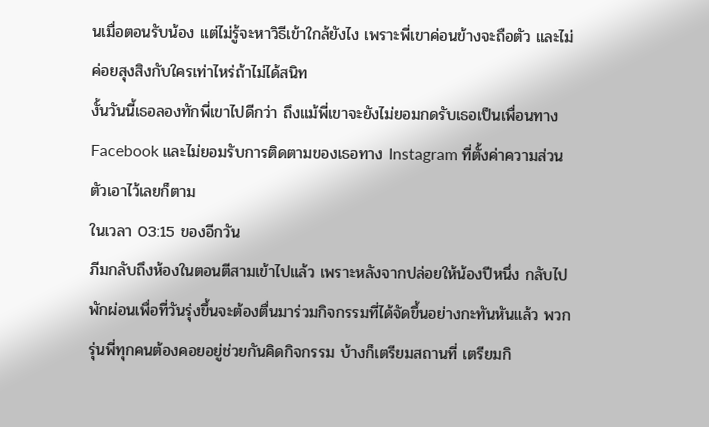นเมื่อตอนรับน้อง แต่ไม่รู้จะหาวิธีเข้าใกล้ยังไง เพราะพี่เขาค่อนข้างจะถือตัว และไม่ค่อยสุงสิงกับใครเท่าไหร่ถ้าไม่ได้สนิท
งั้นวันนี้เธอลองทักพี่เขาไปดีกว่า ถึงแม้พี่เขาจะยังไม่ยอมกดรับเธอเป็นเพื่อนทาง Facebook และไม่ยอมรับการติดตามของเธอทาง Instagram ที่ตั้งค่าความส่วนตัวเอาไว้เลยก็ตาม
ในเวลา 03:15 ของอีกวัน
ภีมกลับถึงห้องในตอนตีสามเข้าไปแล้ว เพราะหลังจากปล่อยให้น้องปีหนึ่ง กลับไปพักผ่อนเพื่อที่วันรุ่งขึ้นจะต้องตื่นมาร่วมกิจกรรมที่ได้จัดขึ้นอย่างกะทันหันแล้ว พวกรุ่นพี่ทุกคนต้องคอยอยู่ช่วยกันคิดกิจกรรม บ้างก็เตรียมสถานที่ เตรียมกิ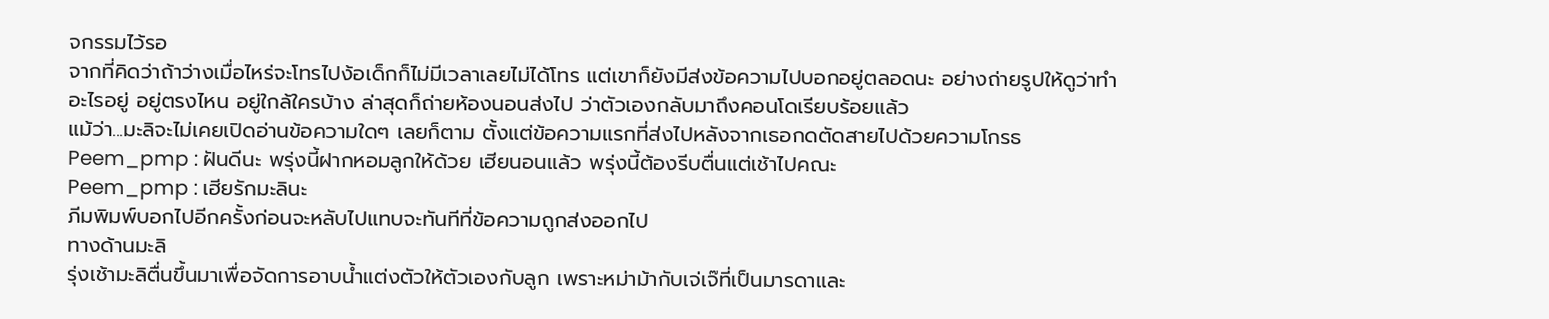จกรรมไว้รอ
จากที่คิดว่าถ้าว่างเมื่อไหร่จะโทรไปง้อเด็กก็ไม่มีเวลาเลยไม่ได้โทร แต่เขาก็ยังมีส่งข้อความไปบอกอยู่ตลอดนะ อย่างถ่ายรูปให้ดูว่าทำอะไรอยู่ อยู่ตรงไหน อยู่ใกล้ใครบ้าง ล่าสุดก็ถ่ายห้องนอนส่งไป ว่าตัวเองกลับมาถึงคอนโดเรียบร้อยแล้ว
แม้ว่า...มะลิจะไม่เคยเปิดอ่านข้อความใดๆ เลยก็ตาม ตั้งแต่ข้อความแรกที่ส่งไปหลังจากเธอกดตัดสายไปด้วยความโกรธ
Peem_pmp : ฝันดีนะ พรุ่งนี้ฝากหอมลูกให้ด้วย เฮียนอนแล้ว พรุ่งนี้ต้องรีบตื่นแต่เช้าไปคณะ
Peem_pmp : เฮียรักมะลินะ
ภีมพิมพ์บอกไปอีกครั้งก่อนจะหลับไปแทบจะทันทีที่ข้อความถูกส่งออกไป
ทางด้านมะลิ
รุ่งเช้ามะลิตื่นขึ้นมาเพื่อจัดการอาบน้ำแต่งตัวให้ตัวเองกับลูก เพราะหม่าม้ากับเจ่เจ๊ที่เป็นมารดาและ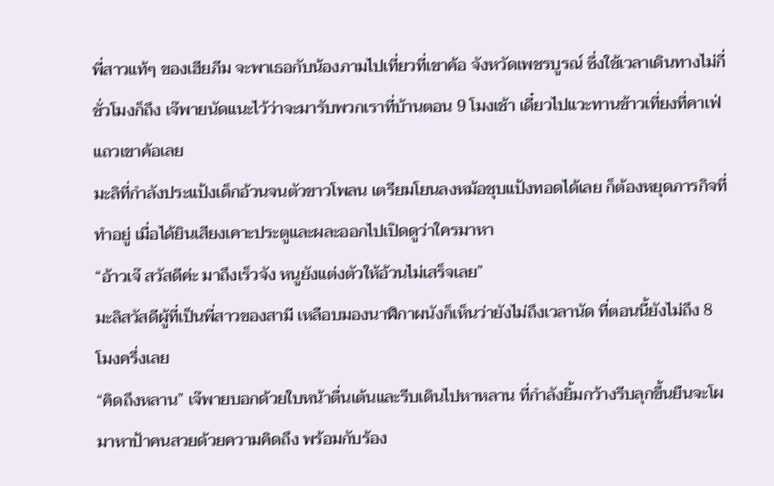พี่สาวแท้ๆ ของเฮียภีม จะพาเธอกับน้องภามไปเที่ยวที่เขาค้อ จังหวัดเพชรบูรณ์ ซึ่งใช้เวลาเดินทางไม่กี่ชั่วโมงก็ถึง เจ๊พายนัดแนะไว้ว่าจะมารับพวกเราที่บ้านตอน 9 โมงเช้า เดี๋ยวไปแวะทานข้าวเที่ยงที่คาเฟ่แถวเขาค้อเลย
มะลิที่กำลังประแป้งเด็กอ้วนจนตัวขาวโพลน เตรียมโยนลงหม้อชุบแป้งทอดได้เลย ก็ต้องหยุดภารกิจที่ทำอยู่ เมื่อได้ยินเสียงเคาะประตูและผละออกไปเปิดดูว่าใครมาหา
“อ้าวเจ๊ สวัสดีค่ะ มาถึงเร็วจัง หนูยังแต่งตัวให้อ้วนไม่เสร็จเลย”
มะลิสวัสดีผู้ที่เป็นพี่สาวของสามี เหลือบมองนาฬิกาผนังก็เห็นว่ายังไม่ถึงเวลานัด ที่ตอนนี้ยังไม่ถึง 8 โมงครึ่งเลย
“คิดถึงหลาน” เจ๊พายบอกด้วยใบหน้าตื่นเต้นและรีบเดินไปหาหลาน ที่กำลังยิ้มกว้างรีบลุกขึ้นยืนจะโผมาหาป้าคนสวยด้วยความคิดถึง พร้อมกับร้อง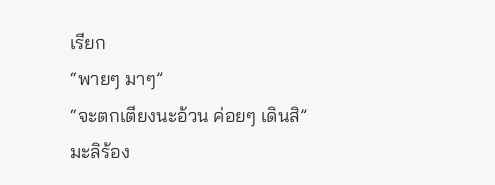เรียก
“พายๆ มาๆ”
“จะตกเตียงนะอ้วน ค่อยๆ เดินสิ”
มะลิร้อง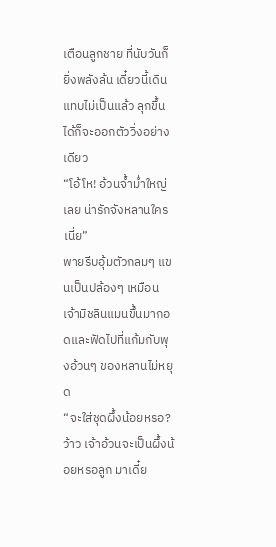เตือนลูกชาย ที่นับวันก็ยิ่งพลังล้น เดี๋ยวนี้เดินแทบไม่เป็นแล้ว ลุกขึ้นได้ก็จะออกตัววิ่งอย่างเดียว
“โอ้โห! อ้วนจ้ำม่ำใหญ่เลย น่ารักจังหลานใครเนี่ย”
พายรีบอุ้มตัวกลมๆ แขนเป็นปล้องๆ เหมือนเจ้ามิชลินแมนขึ้นมากอดและฟัดไปที่แก้มกับพุงอ้วนๆ ของหลานไม่หยุด
“จะใส่ชุดผึ้งน้อยหรอ? ว้าว เจ้าอ้วนจะเป็นผึ้งน้อยหรอลูก มาเดี๋ย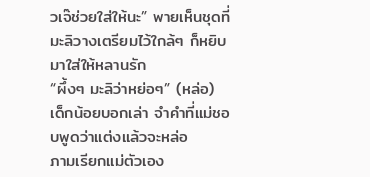วเจ๊ช่วยใส่ให้นะ” พายเห็นชุดที่มะลิวางเตรียมไว้ใกล้ๆ ก็หยิบมาใส่ให้หลานรัก
“ผึ้งๆ มะลิว่าหย่อๆ” (หล่อ)
เด็กน้อยบอกเล่า จำคำที่แม่ชอบพูดว่าแต่งแล้วจะหล่อ
ภามเรียกแม่ตัวเอง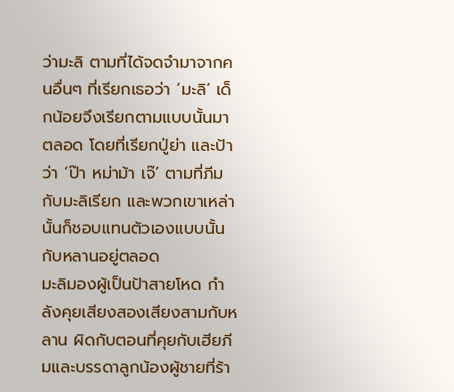ว่ามะลิ ตามที่ได้จดจำมาจากคนอื่นๆ ที่เรียกเธอว่า ‘มะลิ’ เด็กน้อยจึงเรียกตามแบบนั้นมาตลอด โดยที่เรียกปู่ย่า และป้าว่า ‘ป๊า หม่าม้า เจ๊’ ตามที่ภีมกับมะลิเรียก และพวกเขาเหล่านั้นก็ชอบแทนตัวเองแบบนั้นกับหลานอยู่ตลอด
มะลิมองผู้เป็นป้าสายโหด กำลังคุยเสียงสองเสียงสามกับหลาน ผิดกับตอนที่คุยกับเฮียภีมและบรรดาลูกน้องผู้ชายที่ร้า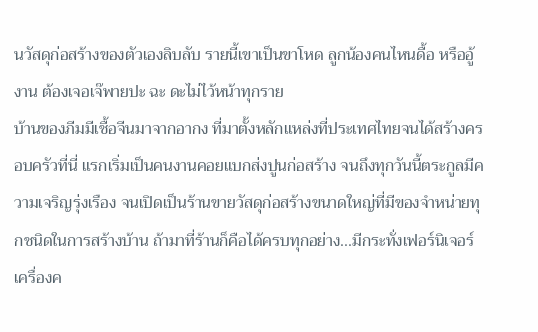นวัสดุก่อสร้างของตัวเองลิบลับ รายนี้เขาเป็นขาโหด ลูกน้องคนไหนดื้อ หรืออู้งาน ต้องเจอเจ๊พายปะ ฉะ ดะไม่ไว้หน้าทุกราย
บ้านของภีมมีเชื้อจีนมาจากอากง ที่มาตั้งหลักแหล่งที่ประเทศไทยจนได้สร้างครอบครัวที่นี่ แรกเริ่มเป็นคนงานคอยแบกส่งปูนก่อสร้าง จนถึงทุกวันนี้ตระกูลมีความเจริญรุ่งเรือง จนเปิดเป็นร้านขายวัสดุก่อสร้างขนาดใหญ่ที่มีของจำหน่ายทุกชนิดในการสร้างบ้าน ถ้ามาที่ร้านก็คือได้ครบทุกอย่าง...มีกระทั่งเฟอร์นิเจอร์ เครื่องค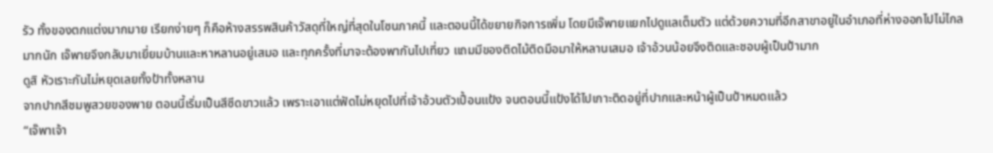รัว ทั้งของตกแต่งมากมาย เรียกง่ายๆ ก็คือห้างสรรพสินค้าวัสดุที่ใหญ่ที่สุดในโซนภาคนี้ และตอนนี้ได้ขยายกิจการเพิ่ม โดยมีเจ๊พายแยกไปดูแลเต็มตัว แต่ด้วยความที่อีกสาขาอยู่ในอำเภอที่ห่างออกไปไม่ไกลมากนัก เจ๊พายจึงกลับมาเยี่ยมบ้านและหาหลานอยู่เสมอ และทุกครั้งที่มาจะต้องพากันไปเที่ยว แถมมีของติดไม้ติดมือมาให้หลานเสมอ เจ้าอ้วนน้อยจึงติดและชอบผู้เป็นป้ามาก
ดูสิ หัวเราะกันไม่หยุดเลยทั้งป้าทั้งหลาน
จากปากสีชมพูสวยของพาย ตอนนี้เริ่มเป็นสีซีดขาวแล้ว เพราะเอาแต่ฟัดไม่หยุดไปที่เจ้าอ้วนตัวเปื้อนแป้ง จนตอนนี้แป้งได้ไปเกาะติดอยู่ที่ปากและหน้าผู้เป็นป้าหมดแล้ว
“เจ๊พาเจ้า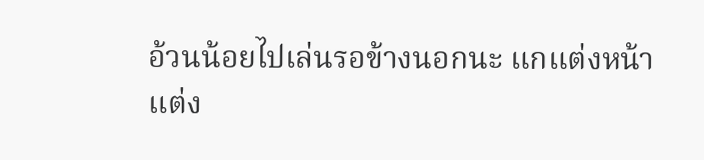อ้วนน้อยไปเล่นรอข้างนอกนะ แกแต่งหน้าแต่ง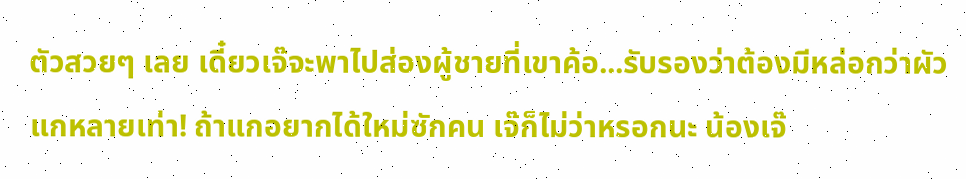ตัวสวยๆ เลย เดี๋ยวเจ๊จะพาไปส่องผู้ชายที่เขาค้อ...รับรองว่าต้องมีหล่อกว่าผัวแกหลายเท่า! ถ้าแกอยากได้ใหม่ซักคน เจ๊ก็ไม่ว่าหรอกนะ น้องเจ๊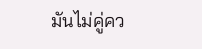มันไม่คู่คว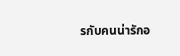รกับคนน่ารักอ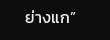ย่างแก”